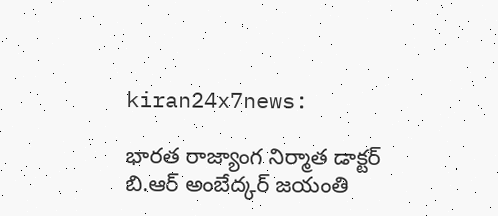kiran24x7news:

భారత రాజ్యాంగ నిర్మాత డాక్టర్ బి.ఆర్ అంబేద్కర్ జయంతి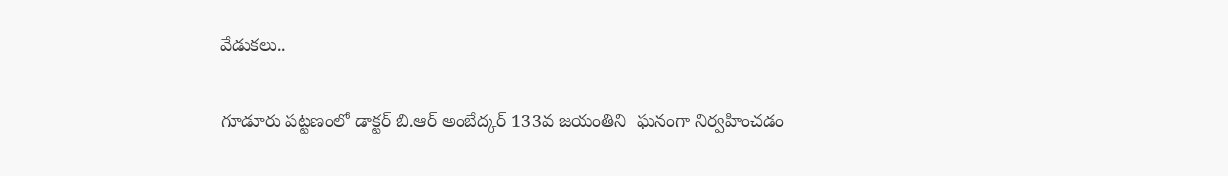వేడుకలు..

గూడూరు పట్టణంలో డాక్టర్ బి.ఆర్ అంబేద్కర్ 133వ జయంతిని  ఘనంగా నిర్వహించడం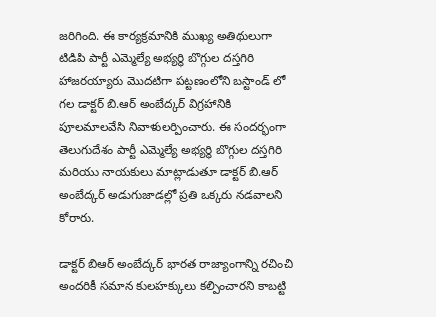జరిగింది. ఈ కార్యక్రమానికి ముఖ్య అతిథులుగా టిడిపి పార్టీ ఎమ్మెల్యే అభ్యర్థి బొగ్గుల దస్తగిరి హాజరయ్యారు మొదటిగా పట్టణంలోని బస్టాండ్ లో గల డాక్టర్ బి.ఆర్ అంబేద్కర్ విగ్రహానికి పూలమాలవేసి నివాళులర్పించారు. ఈ సందర్భంగా తెలుగుదేశం పార్టీ ఎమ్మెల్యే అభ్యర్థి బొగ్గుల దస్తగిరి మరియు నాయకులు మాట్లాడుతూ డాక్టర్ బి.ఆర్ అంబేద్కర్ అడుగుజాడల్లో ప్రతి ఒక్కరు నడవాలని కోరారు.

డాక్టర్ బిఆర్ అంబేద్కర్ భారత రాజ్యాంగాన్ని రచించి అందరికీ సమాన కులహక్కులు కల్పించారని కాబట్టి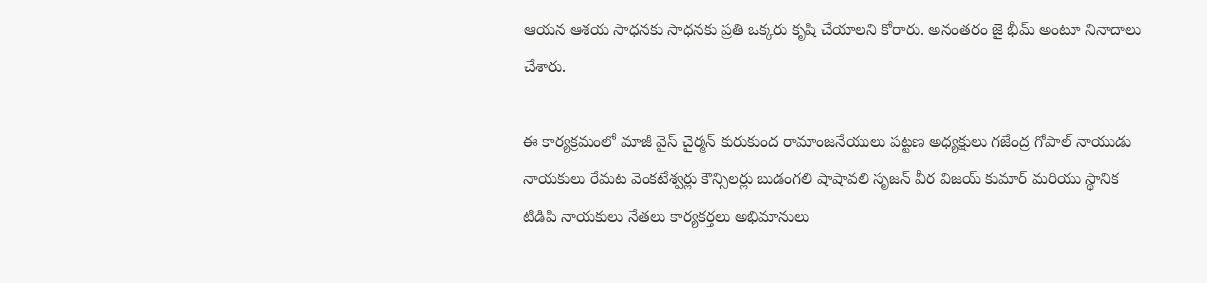ఆయన ఆశయ సాధనకు సాధనకు ప్రతి ఒక్కరు కృషి చేయాలని కోరారు. అనంతరం జై భీమ్ అంటూ నినాదాలు చేశారు.

ఈ కార్యక్రమంలో మాజీ వైస్ చైర్మన్ కురుకుంద రామాంజనేయులు పట్టణ అధ్యక్షులు గజేంద్ర గోపాల్ నాయుడు నాయకులు రేమట వెంకటేశ్వర్లు కౌన్సిలర్లు బుడంగలి షాషావలి సృజన్ వీర విజయ్ కుమార్ మరియు స్థానిక టిడిపి నాయకులు నేతలు కార్యకర్తలు అభిమానులు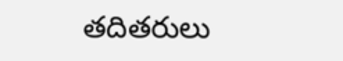తదితరులు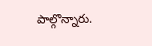పాల్గొన్నారు.